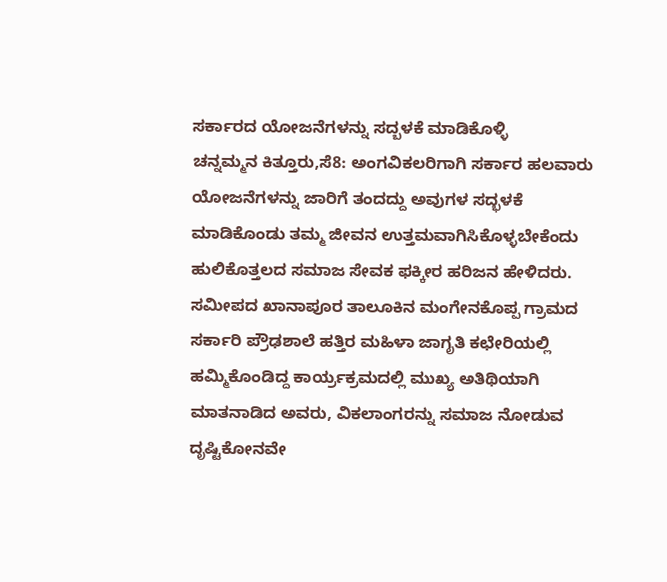ಸರ್ಕಾರದ ಯೋಜನೆಗಳನ್ನು ಸದ್ಬಳಕೆ ಮಾಡಿಕೊಳ್ಳಿ
ಚನ್ನಮ್ಮನ ಕಿತ್ತೂರು,ಸೆ8: ಅಂಗವಿಕಲರಿಗಾಗಿ ಸರ್ಕಾರ ಹಲವಾರು ಯೋಜನೆಗಳನ್ನು ಜಾರಿಗೆ ತಂದದ್ದು ಅವುಗಳ ಸದ್ಭಳಕೆ ಮಾಡಿಕೊಂಡು ತಮ್ಮ ಜೀವನ ಉತ್ತಮವಾಗಿಸಿಕೊಳ್ಳಬೇಕೆಂದು ಹುಲಿಕೊತ್ತಲದ ಸಮಾಜ ಸೇವಕ ಫಕ್ಕೀರ ಹರಿಜನ ಹೇಳಿದರು.
ಸಮೀಪದ ಖಾನಾಪೂರ ತಾಲೂಕಿನ ಮಂಗೇನಕೊಪ್ಪ ಗ್ರಾಮದ ಸರ್ಕಾರಿ ಪ್ರೌಢಶಾಲೆ ಹತ್ತಿರ ಮಹಿಳಾ ಜಾಗೃತಿ ಕಛೇರಿಯಲ್ಲಿ ಹಮ್ಮಿಕೊಂಡಿದ್ದ ಕಾರ್ಯ್ರಕ್ರಮದಲ್ಲಿ ಮುಖ್ಯ ಅತಿಥಿಯಾಗಿ ಮಾತನಾಡಿದ ಅವರು, ವಿಕಲಾಂಗರನ್ನು ಸಮಾಜ ನೋಡುವ ದೃಷ್ಟಿಕೋನವೇ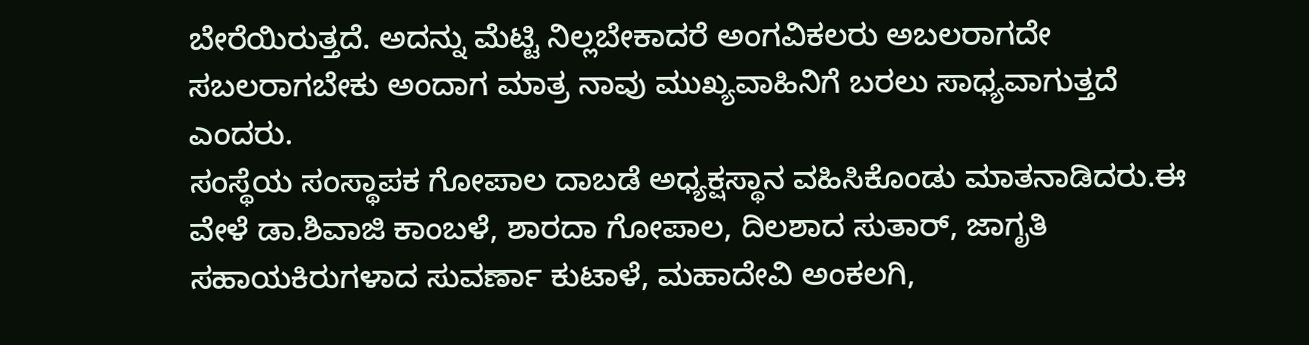ಬೇರೆಯಿರುತ್ತದೆ. ಅದನ್ನು ಮೆಟ್ಟಿ ನಿಲ್ಲಬೇಕಾದರೆ ಅಂಗವಿಕಲರು ಅಬಲರಾಗದೇ ಸಬಲರಾಗಬೇಕು ಅಂದಾಗ ಮಾತ್ರ ನಾವು ಮುಖ್ಯವಾಹಿನಿಗೆ ಬರಲು ಸಾಧ್ಯವಾಗುತ್ತದೆ ಎಂದರು.
ಸಂಸ್ಥೆಯ ಸಂಸ್ಥಾಪಕ ಗೋಪಾಲ ದಾಬಡೆ ಅಧ್ಯಕ್ಷಸ್ಥಾನ ವಹಿಸಿಕೊಂಡು ಮಾತನಾಡಿದರು.ಈ ವೇಳೆ ಡಾ.ಶಿವಾಜಿ ಕಾಂಬಳೆ, ಶಾರದಾ ಗೋಪಾಲ, ದಿಲಶಾದ ಸುತಾರ್, ಜಾಗೃತಿ ಸಹಾಯಕಿರುಗಳಾದ ಸುವರ್ಣಾ ಕುಟಾಳೆ, ಮಹಾದೇವಿ ಅಂಕಲಗಿ,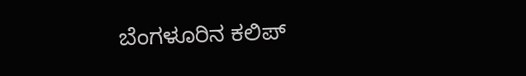ಬೆಂಗಳೂರಿನ ಕಲಿಪ್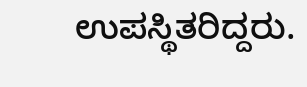ಉಪಸ್ಥಿತರಿದ್ದರು.